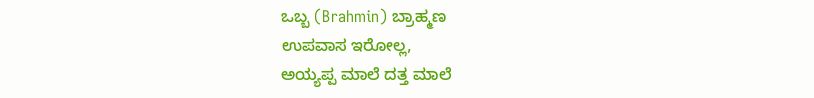ಒಬ್ಬ (Brahmin) ಬ್ರಾಹ್ಮಣ
ಉಪವಾಸ ಇರೋಲ್ಲ,
ಅಯ್ಯಪ್ಪ ಮಾಲೆ ದತ್ತ ಮಾಲೆ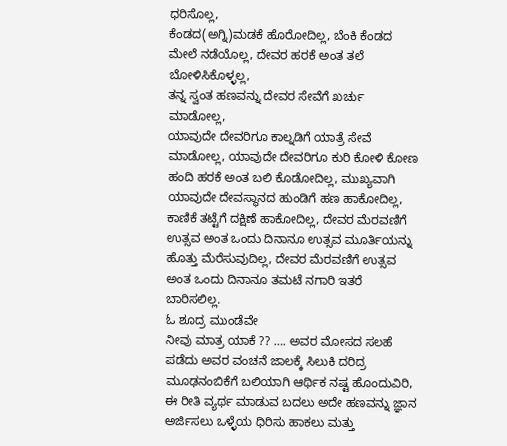ಧರಿಸೊಲ್ಲ,
ಕೆಂಡದ(ಅಗ್ನಿ)ಮಡಕೆ ಹೊರೋದಿಲ್ಲ, ಬೆಂಕಿ ಕೆಂಡದ ಮೇಲೆ ನಡೆಯೊಲ್ಲ, ದೇವರ ಹರಕೆ ಅಂತ ತಲೆ ಬೋಳಿಸಿಕೊಳ್ಳಲ್ಲ,
ತನ್ನ ಸ್ವಂತ ಹಣವನ್ನು ದೇವರ ಸೇವೆಗೆ ಖರ್ಚು ಮಾಡೋಲ್ಲ,
ಯಾವುದೇ ದೇವರಿಗೂ ಕಾಲ್ನಡಿಗೆ ಯಾತ್ರೆ ಸೇವೆ ಮಾಡೋಲ್ಲ, ಯಾವುದೇ ದೇವರಿಗೂ ಕುರಿ ಕೋಳಿ ಕೋಣ ಹಂದಿ ಹರಕೆ ಅಂತ ಬಲಿ ಕೊಡೋದಿಲ್ಲ, ಮುಖ್ಯವಾಗಿ ಯಾವುದೇ ದೇವಸ್ಥಾನದ ಹುಂಡಿಗೆ ಹಣ ಹಾಕೋದಿಲ್ಲ,
ಕಾಣಿಕೆ ತಟ್ಟೆಗೆ ದಕ್ಷಿಣೆ ಹಾಕೋದಿಲ್ಲ, ದೇವರ ಮೆರವಣಿಗೆ ಉತ್ಸವ ಅಂತ ಒಂದು ದಿನಾನೂ ಉತ್ಸವ ಮೂರ್ತಿಯನ್ನು ಹೊತ್ತು ಮೆರೆಸುವುದಿಲ್ಲ, ದೇವರ ಮೆರವಣಿಗೆ ಉತ್ಸವ ಅಂತ ಒಂದು ದಿನಾನೂ ತಮಟೆ ನಗಾರಿ ಇತರೆ ಬಾರಿಸಲಿಲ್ಲ.
ಓ ಶೂದ್ರ ಮುಂಡೆವೇ
ನೀವು ಮಾತ್ರ ಯಾಕೆ ?? …. ಅವರ ಮೋಸದ ಸಲಹೆ ಪಡೆದು ಅವರ ವಂಚನೆ ಜಾಲಕ್ಕೆ ಸಿಲುಕಿ ದರಿದ್ರ ಮೂಢನಂಬಿಕೆಗೆ ಬಲಿಯಾಗಿ ಆರ್ಥಿಕ ನಷ್ಟ ಹೊಂದುವಿರಿ, ಈ ರೀತಿ ವ್ಯರ್ಥ ಮಾಡುವ ಬದಲು ಅದೇ ಹಣವನ್ನು ಜ್ಞಾನ ಅರ್ಜಿಸಲು ಒಳ್ಳೆಯ ಧಿರಿಸು ಹಾಕಲು ಮತ್ತು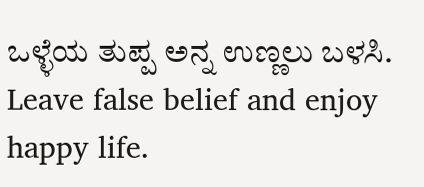ಒಳ್ಳೆಯ ತುಪ್ಪ ಅನ್ನ ಉಣ್ಣಲು ಬಳಸಿ.
Leave false belief and enjoy happy life.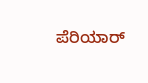ಪೆರಿಯಾರ್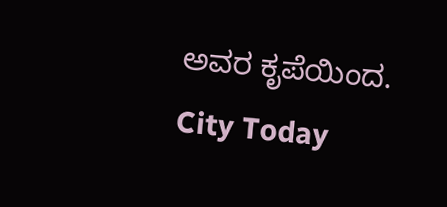ಅವರ ಕೃಪೆಯಿಂದ.
City Today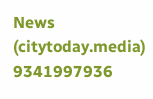News
(citytoday.media)
9341997936